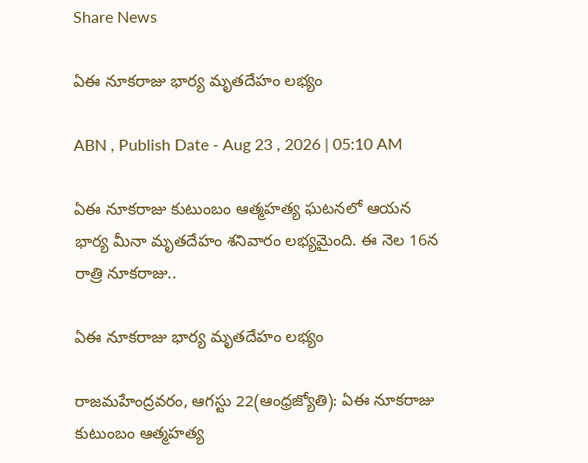Share News

ఏఈ నూకరాజు భార్య మృతదేహం లభ్యం

ABN , Publish Date - Aug 23 , 2026 | 05:10 AM

ఏఈ నూకరాజు కుటుంబం ఆత్మహత్య ఘటనలో ఆయన భార్య మీనా మృతదేహం శనివారం లభ్యమైంది. ఈ నెల 16న రాత్రి నూకరాజు..

ఏఈ నూకరాజు భార్య మృతదేహం లభ్యం

రాజమహేంద్రవరం, ఆగస్టు 22(ఆంధ్రజ్యోతి): ఏఈ నూకరాజు కుటుంబం ఆత్మహత్య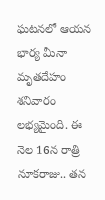ఘటనలో ఆయన భార్య మీనా మృతదేహం శనివారం లభ్యమైంది. ఈ నెల 16న రాత్రి నూకరాజు.. తన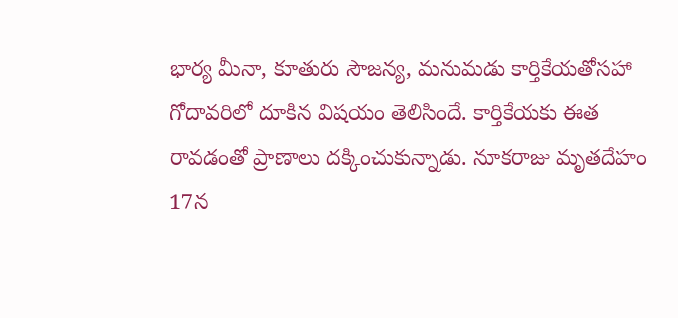భార్య మీనా, కూతురు సౌజన్య, మనుమడు కార్తికేయతోసహా గోదావరిలో దూకిన విషయం తెలిసిందే. కార్తికేయకు ఈత రావడంతో ప్రాణాలు దక్కించుకున్నాడు. నూకరాజు మృతదేహం 17న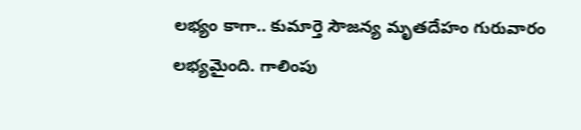లభ్యం కాగా.. కుమార్తె సౌజన్య మృతదేహం గురువారం లభ్యమైంది. గాలింపు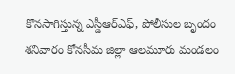కొనసాగిస్తున్న ఎస్డీఆర్‌ఎఫ్‌, పోలీసుల బృందం శనివారం కోనసీమ జిల్లా ఆలమూరు మండలం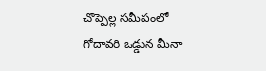చొప్పెల్ల సమీపంలో గోదావరి ఒడ్డున మీనా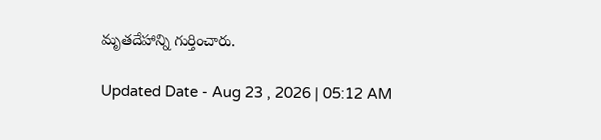మృతదేహాన్ని గుర్తించారు.

Updated Date - Aug 23 , 2026 | 05:12 AM